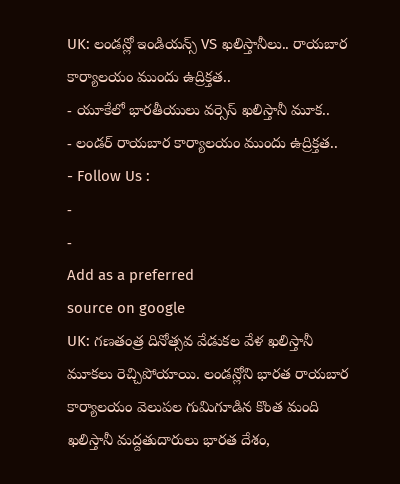UK: లండన్లో ఇండియన్స్ VS ఖలిస్తానీలు.. రాయబార కార్యాలయం ముందు ఉద్రిక్తత..
- యూకేలో భారతీయులు వర్సెస్ ఖలిస్తానీ మూక..
- లండర్ రాయబార కార్యాలయం ముందు ఉద్రిక్తత..
- Follow Us :
-
-
Add as a preferred
source on google
UK: గణతంత్ర దినోత్సవ వేడుకల వేళ ఖలిస్తానీ మూకలు రెచ్చిపోయాయి. లండన్లోని భారత రాయబార కార్యాలయం వెలుపల గుమిగూడిన కొంత మంది ఖలిస్తానీ మద్దతుదారులు భారత దేశం,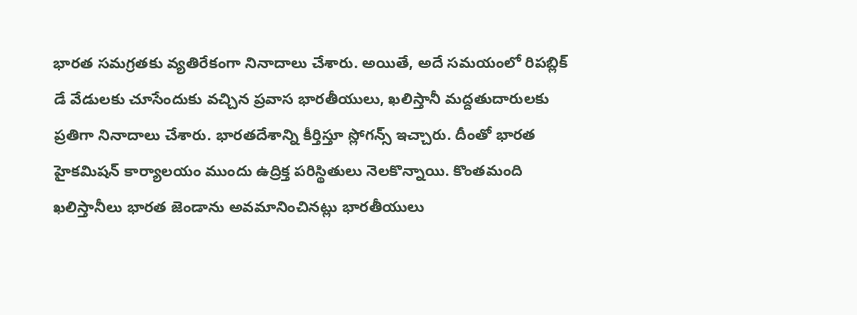భారత సమగ్రతకు వ్యతిరేకంగా నినాదాలు చేశారు. అయితే, అదే సమయంలో రిపబ్లిక్ డే వేడులకు చూసేందుకు వచ్చిన ప్రవాస భారతీయులు, ఖలిస్తానీ మద్దతుదారులకు ప్రతిగా నినాదాలు చేశారు. భారతదేశాన్ని కీర్తిస్తూ స్లోగన్స్ ఇచ్చారు. దీంతో భారత హైకమిషన్ కార్యాలయం ముందు ఉద్రిక్త పరిస్థితులు నెలకొన్నాయి. కొంతమంది ఖలిస్తానీలు భారత జెండాను అవమానించినట్లు భారతీయులు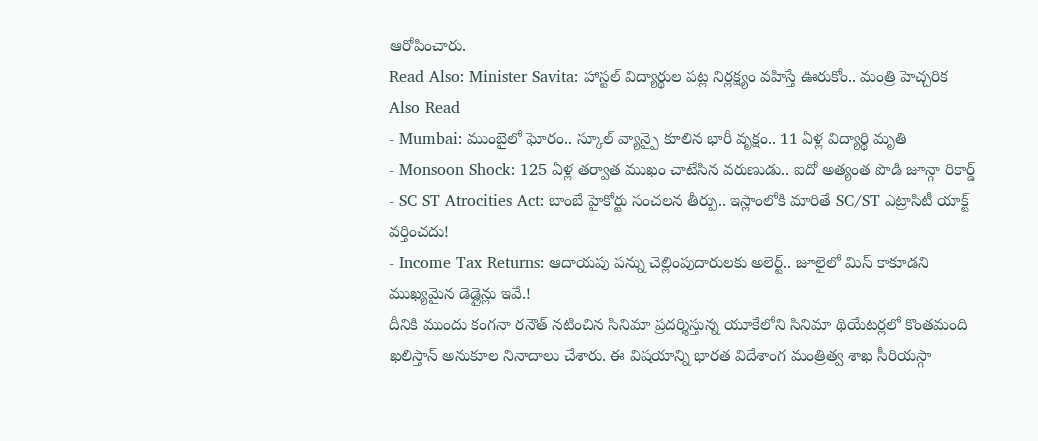ఆరోపించారు.
Read Also: Minister Savita: హాస్టల్ విద్యార్థుల పట్ల నిర్లక్ష్యం వహిస్తే ఊరుకోం.. మంత్రి హెచ్చరిక
Also Read
- Mumbai: ముంబైలో ఘోరం.. స్కూల్ వ్యాన్పై కూలిన భారీ వృక్షం.. 11 ఏళ్ల విద్యార్థి మృతి
- Monsoon Shock: 125 ఏళ్ల తర్వాత ముఖం చాటేసిన వరుణుడు.. ఐదో అత్యంత పొడి జూన్గా రికార్డ్
- SC ST Atrocities Act: బాంబే హైకోర్టు సంచలన తీర్పు.. ఇస్లాంలోకి మారితే SC/ST ఎట్రాసిటీ యాక్ట్ వర్తించదు!
- Income Tax Returns: ఆదాయపు పన్ను చెల్లింపుదారులకు అలెర్ట్.. జూలైలో మిస్ కాకూడని ముఖ్యమైన డెడ్లైన్లు ఇవే.!
దీనికి ముందు కంగనా రనౌత్ నటించిన సినిమా ప్రదర్శిస్తున్న యూకేలోని సినిమా థియేటర్లలో కొంతమంది ఖలిస్తాన్ అనుకూల నినాదాలు చేశారు. ఈ విషయాన్ని భారత విదేశాంగ మంత్రిత్వ శాఖ సీరియస్గా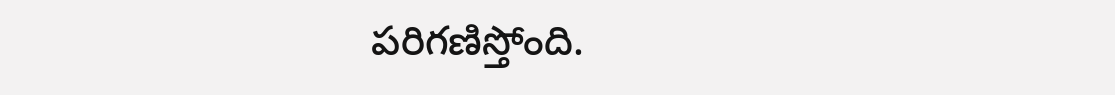పరిగణిస్తోంది.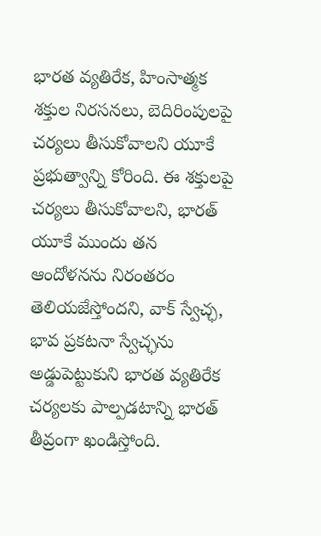భారత వ్యతిరేక, హింసాత్మక శక్తుల నిరసనలు, బెదిరింపులపై చర్యలు తీసుకోవాలని యూకే ప్రభుత్వాన్ని కోరింది. ఈ శక్తులపై చర్యలు తీసుకోవాలని, భారత్ యూకే ముందు తన ఆందోళనను నిరంతరం తెలియజేస్తోందని, వాక్ స్వేచ్ఛ, భావ ప్రకటనా స్వేచ్ఛను అడ్డుపెట్టుకుని భారత వ్యతిరేక చర్యలకు పాల్పడటాన్ని భారత్ తీవ్రంగా ఖండిస్తోంది.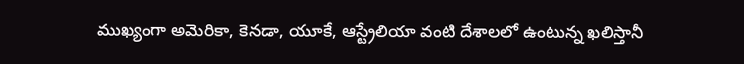ముఖ్యంగా అమెరికా, కెనడా, యూకే, ఆస్ట్రేలియా వంటి దేశాలలో ఉంటున్న ఖలిస్తానీ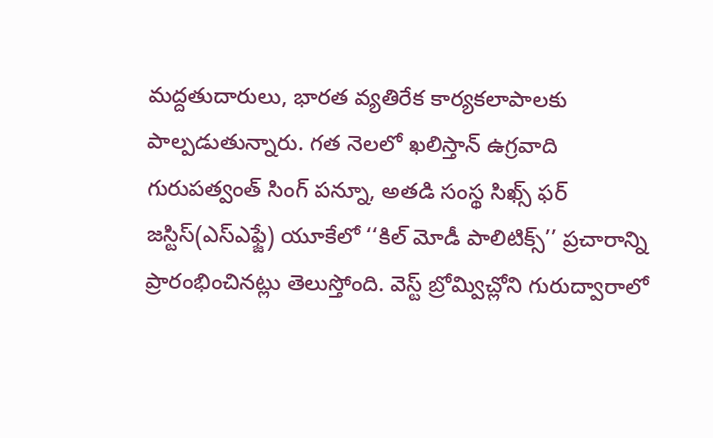మద్దతుదారులు, భారత వ్యతిరేక కార్యకలాపాలకు పాల్పడుతున్నారు. గత నెలలో ఖలిస్తాన్ ఉగ్రవాది గురుపత్వంత్ సింగ్ పన్నూ, అతడి సంస్థ సిఖ్స్ ఫర్ జస్టిస్(ఎస్ఎఫ్జే) యూకేలో ‘‘కిల్ మోడీ పాలిటిక్స్’’ ప్రచారాన్ని ప్రారంభించినట్లు తెలుస్తోంది. వెస్ట్ బ్రోమ్విచ్లోని గురుద్వారాలో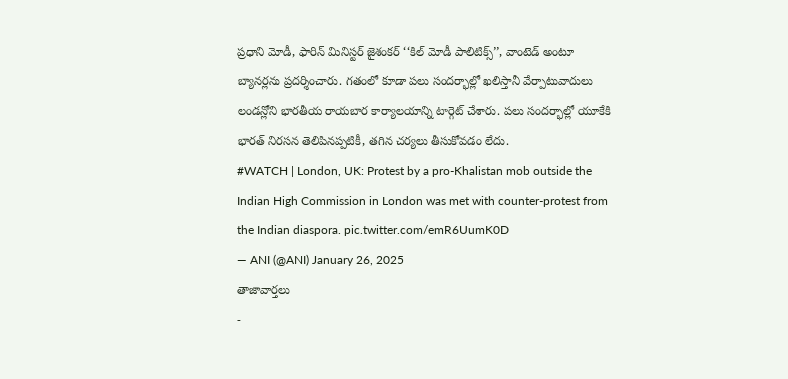ప్రధాని మోడీ, ఫారిన్ మినిస్టర్ జైశంకర్ ‘‘కిల్ మోడీ పాలిటిక్స్’’, వాంటెడ్ అంటూ బ్యానర్లను ప్రదర్శించారు. గతంలో కూడా పలు సందర్భాల్లో ఖలిస్తానీ వేర్పాటువాదులు లండన్లోని భారతీయ రాయబార కార్యాలయాన్ని టార్గెట్ చేశారు. పలు సందర్భాల్లో యూకేకి భారత్ నిరసన తెలిపినప్పటికీ, తగిన చర్యలు తీసుకోవడం లేదు.
#WATCH | London, UK: Protest by a pro-Khalistan mob outside the Indian High Commission in London was met with counter-protest from the Indian diaspora. pic.twitter.com/emR6UumK0D
— ANI (@ANI) January 26, 2025
తాజావార్తలు
-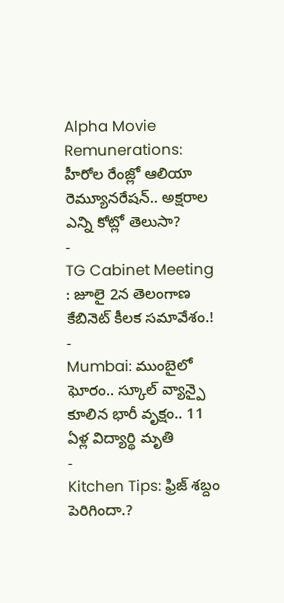Alpha Movie Remunerations: హీరోల రేంజ్లో ఆలియా రెమ్యూనరేషన్.. అక్షరాల ఎన్ని కోట్లో తెలుసా?
-
TG Cabinet Meeting : జూలై 2న తెలంగాణ కేబినెట్ కీలక సమావేశం.!
-
Mumbai: ముంబైలో ఘోరం.. స్కూల్ వ్యాన్పై కూలిన భారీ వృక్షం.. 11 ఏళ్ల విద్యార్థి మృతి
-
Kitchen Tips: ఫ్రిజ్ శబ్దం పెరిగిందా.?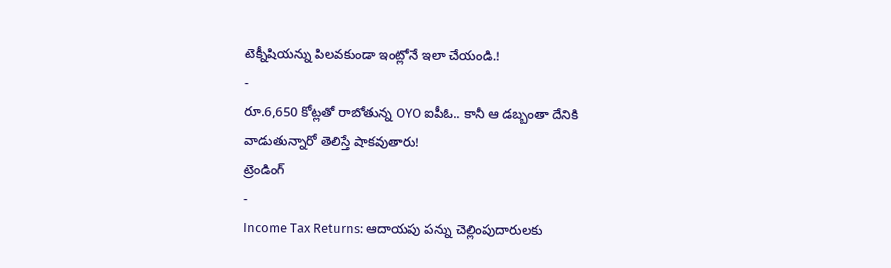టెక్నీషియన్ను పిలవకుండా ఇంట్లోనే ఇలా చేయండి.!
-
రూ.6,650 కోట్లతో రాబోతున్న OYO ఐపీఓ.. కానీ ఆ డబ్బంతా దేనికి వాడుతున్నారో తెలిస్తే షాకవుతారు!
ట్రెండింగ్
-
Income Tax Returns: ఆదాయపు పన్ను చెల్లింపుదారులకు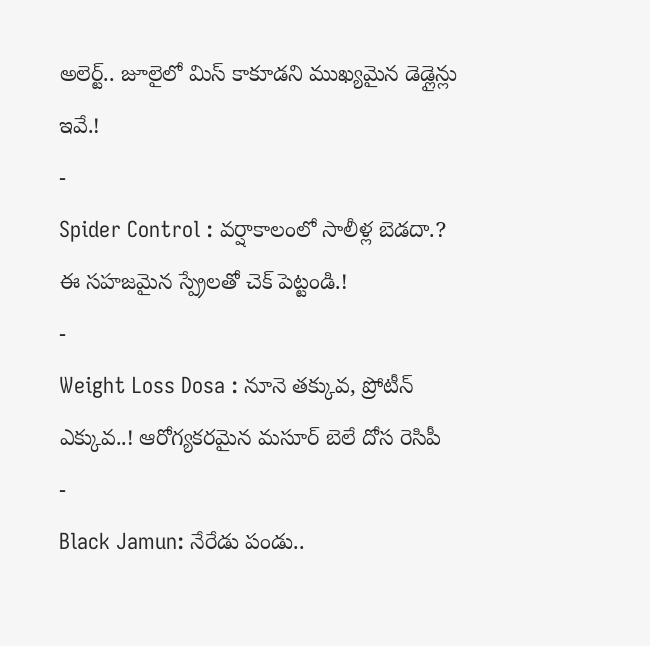అలెర్ట్.. జూలైలో మిస్ కాకూడని ముఖ్యమైన డెడ్లైన్లు ఇవే.!
-
Spider Control : వర్షాకాలంలో సాలీళ్ల బెడదా.? ఈ సహజమైన స్ప్రేలతో చెక్ పెట్టండి.!
-
Weight Loss Dosa : నూనె తక్కువ, ప్రోటీన్ ఎక్కువ..! ఆరోగ్యకరమైన మసూర్ బెలే దోస రెసిపీ
-
Black Jamun: నేరేడు పండు..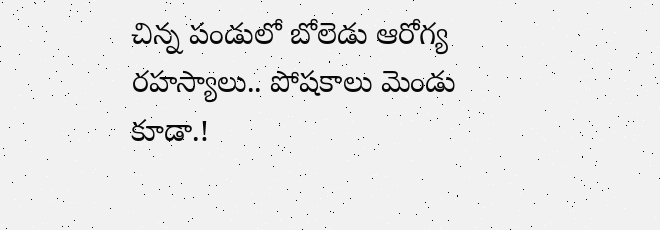చిన్న పండులో బోలెడు ఆరోగ్య రహస్యాలు.. పోషకాలు మెండు కూడా.!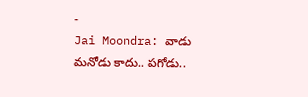-
Jai Moondra: వాడు మనోడు కాదు.. పగోడు..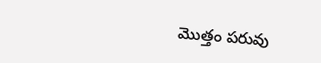మొత్తం పరువు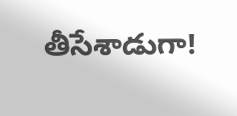తీసేశాడుగా!